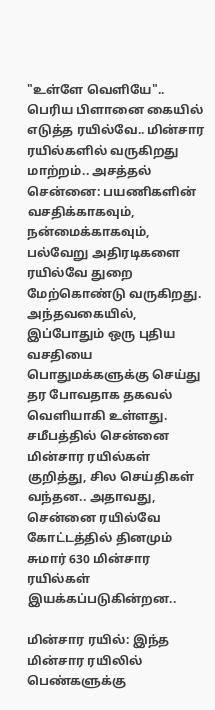"உள்ளே வெளியே".. பெரிய பிளானை கையில் எடுத்த ரயில்வே.. மின்சார ரயில்களில் வருகிறது மாற்றம்.. அசத்தல்
சென்னை: பயணிகளின் வசதிக்காகவும், நன்மைக்காகவும், பல்வேறு அதிரடிகளை ரயில்வே துறை மேற்கொண்டு வருகிறது. அந்தவகையில், இப்போதும் ஒரு புதிய வசதியை பொதுமக்களுக்கு செய்து தர போவதாக தகவல் வெளியாகி உள்ளது.
சமீபத்தில் சென்னை மின்சார ரயில்கள் குறித்து, சில செய்திகள் வந்தன.. அதாவது, சென்னை ரயில்வே கோட்டத்தில் தினமும் சுமார் 630 மின்சார ரயில்கள் இயக்கப்படுகின்றன..

மின்சார ரயில்: இந்த மின்சார ரயிலில் பெண்களுக்கு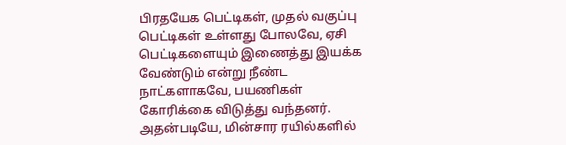பிரதயேக பெட்டிகள், முதல் வகுப்பு பெட்டிகள் உள்ளது போலவே, ஏசி பெட்டிகளையும் இணைத்து இயக்க வேண்டும் என்று நீண்ட நாட்களாகவே, பயணிகள் கோரிக்கை விடுத்து வந்தனர்.
அதன்படியே, மின்சார ரயில்களில்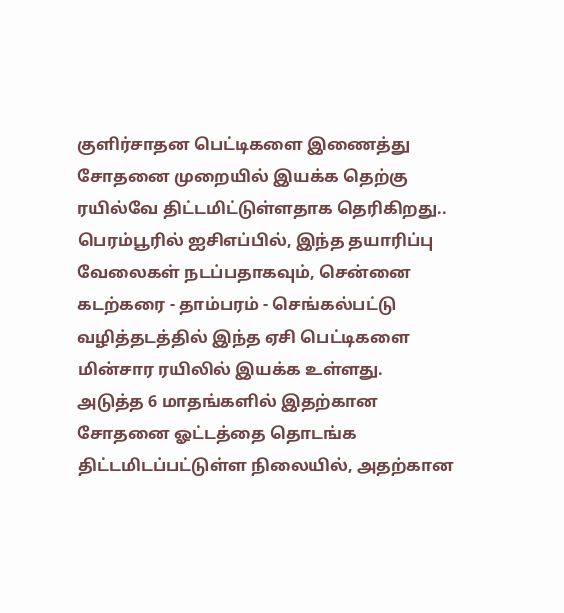குளிர்சாதன பெட்டிகளை இணைத்து சோதனை முறையில் இயக்க தெற்கு ரயில்வே திட்டமிட்டுள்ளதாக தெரிகிறது..
பெரம்பூரில் ஐசிஎப்பில், இந்த தயாரிப்பு வேலைகள் நடப்பதாகவும், சென்னை கடற்கரை - தாம்பரம் - செங்கல்பட்டு வழித்தடத்தில் இந்த ஏசி பெட்டிகளை மின்சார ரயிலில் இயக்க உள்ளது. அடுத்த 6 மாதங்களில் இதற்கான சோதனை ஓட்டத்தை தொடங்க திட்டமிடப்பட்டுள்ள நிலையில், அதற்கான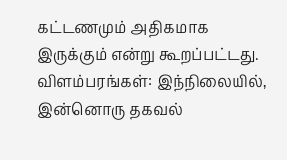கட்டணமும் அதிகமாக இருக்கும் என்று கூறப்பட்டது.
விளம்பரங்கள்: இந்நிலையில், இன்னொரு தகவல்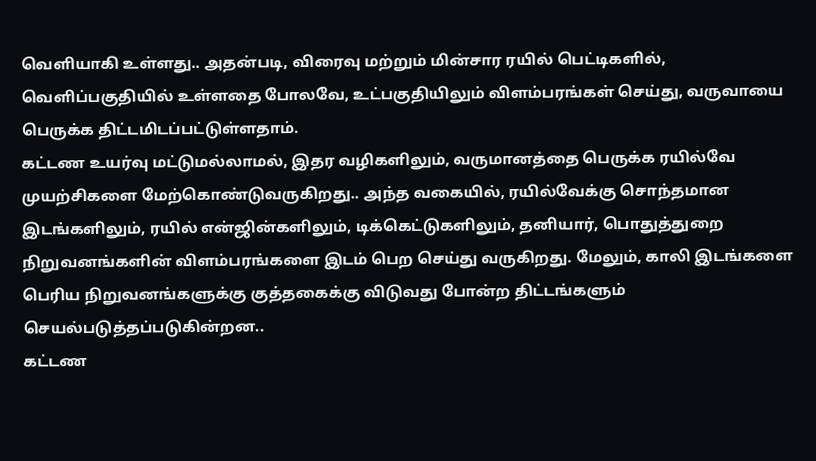வெளியாகி உள்ளது.. அதன்படி, விரைவு மற்றும் மின்சார ரயில் பெட்டிகளில், வெளிப்பகுதியில் உள்ளதை போலவே, உட்பகுதியிலும் விளம்பரங்கள் செய்து, வருவாயை பெருக்க திட்டமிடப்பட்டுள்ளதாம்.
கட்டண உயர்வு மட்டுமல்லாமல், இதர வழிகளிலும், வருமானத்தை பெருக்க ரயில்வே முயற்சிகளை மேற்கொண்டுவருகிறது.. அந்த வகையில், ரயில்வேக்கு சொந்தமான இடங்களிலும், ரயில் என்ஜின்களிலும், டிக்கெட்டுகளிலும், தனியார், பொதுத்துறை நிறுவனங்களின் விளம்பரங்களை இடம் பெற செய்து வருகிறது. மேலும், காலி இடங்களை பெரிய நிறுவனங்களுக்கு குத்தகைக்கு விடுவது போன்ற திட்டங்களும் செயல்படுத்தப்படுகின்றன..
கட்டண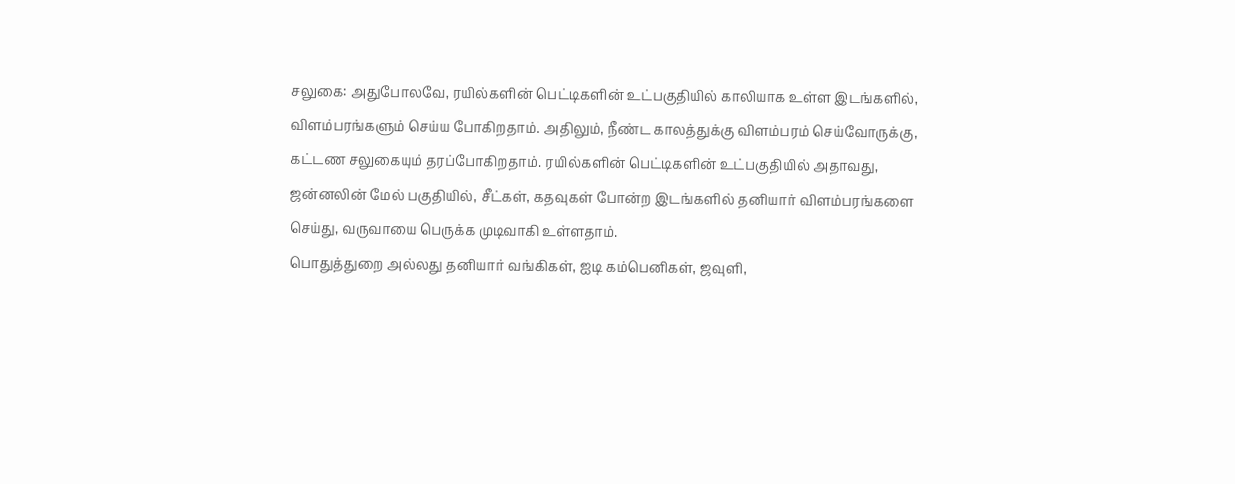சலுகை: அதுபோலவே, ரயில்களின் பெட்டிகளின் உட்பகுதியில் காலியாக உள்ள இடங்களில், விளம்பரங்களும் செய்ய போகிறதாம். அதிலும், நீண்ட காலத்துக்கு விளம்பரம் செய்வோருக்கு, கட்டண சலுகையும் தரப்போகிறதாம். ரயில்களின் பெட்டிகளின் உட்பகுதியில் அதாவது, ஜன்னலின் மேல் பகுதியில், சீட்கள், கதவுகள் போன்ற இடங்களில் தனியார் விளம்பரங்களை செய்து, வருவாயை பெருக்க முடிவாகி உள்ளதாம்.
பொதுத்துறை அல்லது தனியார் வங்கிகள், ஐடி கம்பெனிகள், ஜவுளி,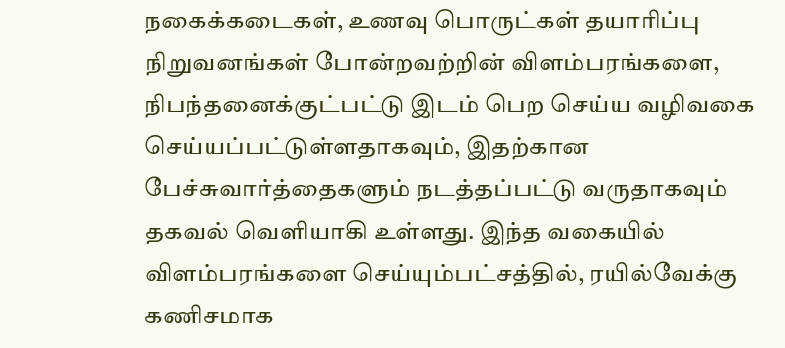நகைக்கடைகள், உணவு பொருட்கள் தயாரிப்பு நிறுவனங்கள் போன்றவற்றின் விளம்பரங்களை, நிபந்தனைக்குட்பட்டு இடம் பெற செய்ய வழிவகை செய்யப்பட்டுள்ளதாகவும், இதற்கான பேச்சுவார்த்தைகளும் நடத்தப்பட்டு வருதாகவும் தகவல் வெளியாகி உள்ளது. இந்த வகையில் விளம்பரங்களை செய்யும்பட்சத்தில், ரயில்வேக்கு கணிசமாக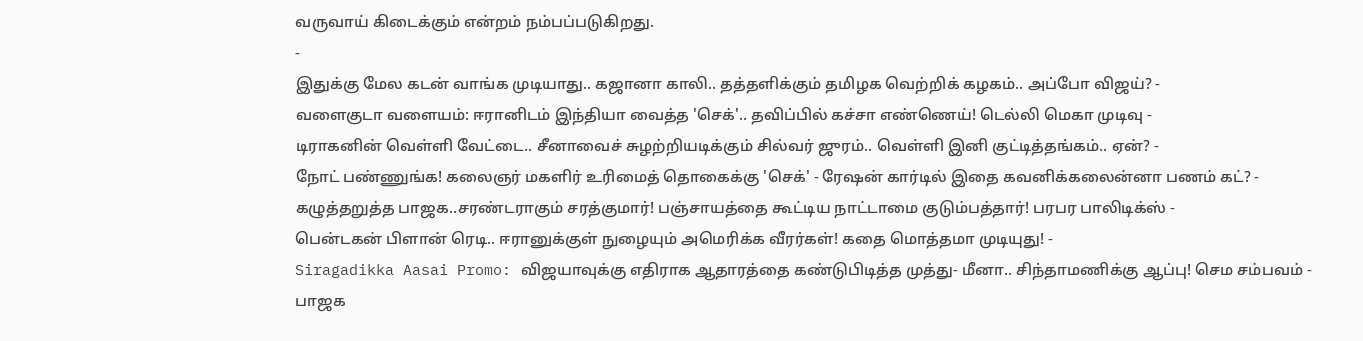வருவாய் கிடைக்கும் என்றம் நம்பப்படுகிறது.
-
இதுக்கு மேல கடன் வாங்க முடியாது.. கஜானா காலி.. தத்தளிக்கும் தமிழக வெற்றிக் கழகம்.. அப்போ விஜய்? -
வளைகுடா வளையம்: ஈரானிடம் இந்தியா வைத்த 'செக்'.. தவிப்பில் கச்சா எண்ணெய்! டெல்லி மெகா முடிவு -
டிராகனின் வெள்ளி வேட்டை.. சீனாவைச் சுழற்றியடிக்கும் சில்வர் ஜுரம்.. வெள்ளி இனி குட்டித்தங்கம்.. ஏன்? -
நோட் பண்ணுங்க! கலைஞர் மகளிர் உரிமைத் தொகைக்கு 'செக்' - ரேஷன் கார்டில் இதை கவனிக்கலைன்னா பணம் கட்? -
கழுத்தறுத்த பாஜக..சரண்டராகும் சரத்குமார்! பஞ்சாயத்தை கூட்டிய நாட்டாமை குடும்பத்தார்! பரபர பாலிடிக்ஸ் -
பென்டகன் பிளான் ரெடி.. ஈரானுக்குள் நுழையும் அமெரிக்க வீரர்கள்! கதை மொத்தமா முடியுது! -
Siragadikka Aasai Promo: விஜயாவுக்கு எதிராக ஆதாரத்தை கண்டுபிடித்த முத்து- மீனா.. சிந்தாமணிக்கு ஆப்பு! செம சம்பவம் -
பாஜக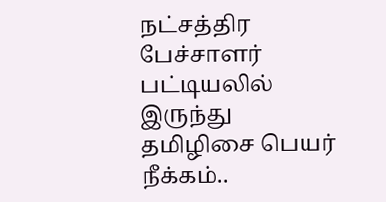நட்சத்திர பேச்சாளர் பட்டியலில் இருந்து தமிழிசை பெயர் நீக்கம்..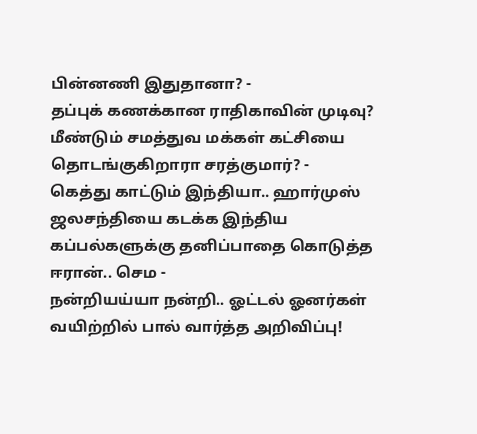பின்னணி இதுதானா? -
தப்புக் கணக்கான ராதிகாவின் முடிவு? மீண்டும் சமத்துவ மக்கள் கட்சியை தொடங்குகிறாரா சரத்குமார்? -
கெத்து காட்டும் இந்தியா.. ஹார்முஸ் ஜலசந்தியை கடக்க இந்திய கப்பல்களுக்கு தனிப்பாதை கொடுத்த ஈரான்.. செம -
நன்றியய்யா நன்றி.. ஓட்டல் ஓனர்கள் வயிற்றில் பால் வார்த்த அறிவிப்பு!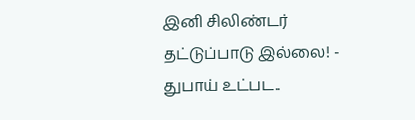இனி சிலிண்டர் தட்டுப்பாடு இல்லை! -
துபாய் உட்பட..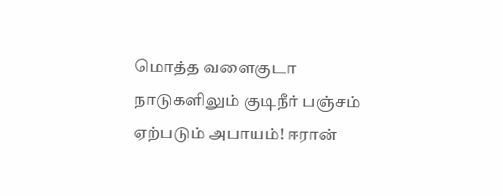மொத்த வளைகுடா நாடுகளிலும் குடிநீர் பஞ்சம் ஏற்படும் அபாயம்! ஈரான்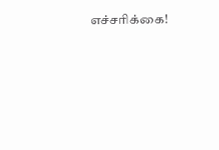எச்சரிக்கை!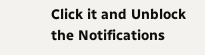Click it and Unblock the Notifications